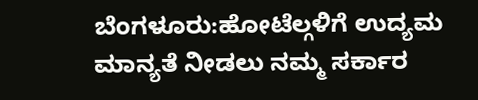ಬೆಂಗಳೂರು:ಹೋಟೆಲ್ಗಳಿಗೆ ಉದ್ಯಮ ಮಾನ್ಯತೆ ನೀಡಲು ನಮ್ಮ ಸರ್ಕಾರ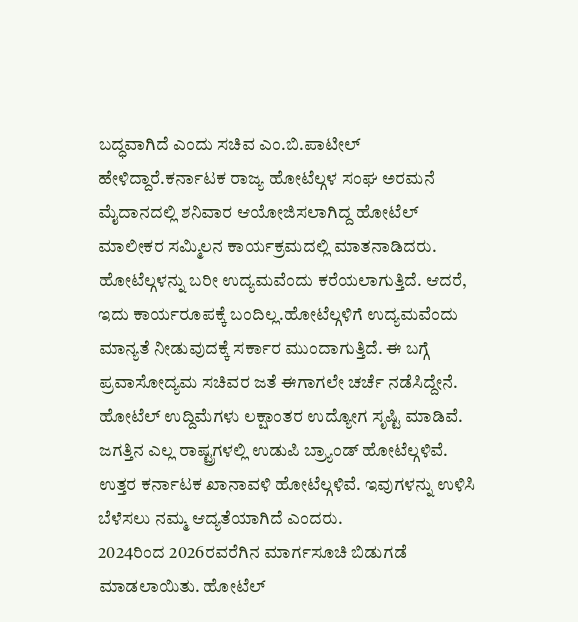ಬದ್ಧವಾಗಿದೆ ಎಂದು ಸಚಿವ ಎಂ.ಬಿ.ಪಾಟೀಲ್ ಹೇಳಿದ್ದಾರೆ.ಕರ್ನಾಟಕ ರಾಜ್ಯ ಹೋಟೆಲ್ಗಳ ಸಂಘ ಅರಮನೆ ಮೈದಾನದಲ್ಲಿ ಶನಿವಾರ ಆಯೋಜಿಸಲಾಗಿದ್ದ ಹೋಟೆಲ್ ಮಾಲೀಕರ ಸಮ್ಮಿಲನ ಕಾರ್ಯಕ್ರಮದಲ್ಲಿ ಮಾತನಾಡಿದರು.
ಹೋಟೆಲ್ಗಳನ್ನು ಬರೀ ಉದ್ಯಮವೆಂದು ಕರೆಯಲಾಗುತ್ತಿದೆ. ಆದರೆ, ಇದು ಕಾರ್ಯರೂಪಕ್ಕೆ ಬಂದಿಲ್ಲ.ಹೋಟೆಲ್ಗಳಿಗೆ ಉದ್ಯಮವೆಂದು ಮಾನ್ಯತೆ ನೀಡುವುದಕ್ಕೆ ಸರ್ಕಾರ ಮುಂದಾಗುತ್ತಿದೆ. ಈ ಬಗ್ಗೆ ಪ್ರವಾಸೋದ್ಯಮ ಸಚಿವರ ಜತೆ ಈಗಾಗಲೇ ಚರ್ಚೆ ನಡೆಸಿದ್ದೇನೆ. ಹೋಟೆಲ್ ಉದ್ದಿಮೆಗಳು ಲಕ್ಷಾಂತರ ಉದ್ಯೋಗ ಸೃಷ್ಟಿ ಮಾಡಿವೆ. ಜಗತ್ತಿನ ಎಲ್ಲ ರಾಷ್ಟ್ರಗಳಲ್ಲಿ ಉಡುಪಿ ಬ್ರ್ಯಾಂಡ್ ಹೋಟೆಲ್ಗಳಿವೆ. ಉತ್ತರ ಕರ್ನಾಟಕ ಖಾನಾವಳಿ ಹೋಟೆಲ್ಗಳಿವೆ. ಇವುಗಳನ್ನು ಉಳಿಸಿ ಬೆಳೆಸಲು ನಮ್ಮ ಆದ್ಯತೆಯಾಗಿದೆ ಎಂದರು.
2024ರಿಂದ 2026ರವರೆಗಿನ ಮಾರ್ಗಸೂಚಿ ಬಿಡುಗಡೆ ಮಾಡಲಾಯಿತು. ಹೋಟೆಲ್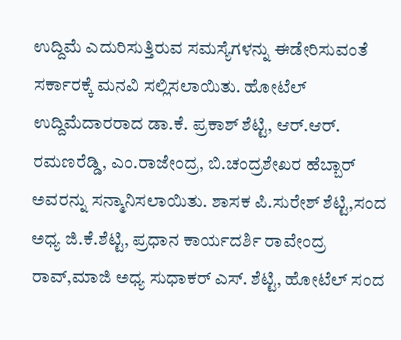ಉದ್ದಿಮೆ ಎದುರಿಸುತ್ತಿರುವ ಸಮಸ್ಯೆಗಳನ್ನು ಈಡೇರಿಸುವಂತೆ ಸರ್ಕಾರಕ್ಕೆ ಮನವಿ ಸಲ್ಲಿಸಲಾಯಿತು. ಹೋಟೆಲ್ ಉದ್ದಿಮೆದಾರರಾದ ಡಾ.ಕೆ. ಪ್ರಕಾಶ್ ಶೆಟ್ಟಿ, ಆರ್.ಆರ್. ರಮಣರೆಡ್ಡಿ, ಎಂ.ರಾಜೇಂದ್ರ, ಬಿ.ಚಂದ್ರಶೇಖರ ಹೆಬ್ಬಾರ್ ಅವರನ್ನು ಸನ್ಮಾನಿಸಲಾಯಿತು. ಶಾಸಕ ಪಿ.ಸುರೇಶ್ ಶೆಟ್ಟಿ,ಸಂದ ಅಧ್ಯ ಜಿ.ಕೆ.ಶೆಟ್ಟಿ, ಪ್ರಧಾನ ಕಾರ್ಯದರ್ಶಿ ರಾವೇಂದ್ರ ರಾವ್,ಮಾಜಿ ಅಧ್ಯ ಸುಧಾಕರ್ ಎಸ್. ಶೆಟ್ಟಿ, ಹೋಟೆಲ್ ಸಂದ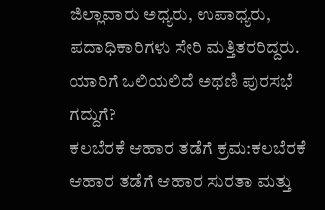ಜಿಲ್ಲಾವಾರು ಅಧ್ಯರು, ಉಪಾಧ್ಯರು, ಪದಾಧಿಕಾರಿಗಳು ಸೇರಿ ಮತ್ತಿತರರಿದ್ದರು.
ಯಾರಿಗೆ ಒಲಿಯಲಿದೆ ಅಥಣಿ ಪುರಸಭೆ ಗದ್ದುಗೆ?
ಕಲಬೆರಕೆ ಆಹಾರ ತಡೆಗೆ ಕ್ರಮ:ಕಲಬೆರಕೆ ಆಹಾರ ತಡೆಗೆ ಆಹಾರ ಸುರತಾ ಮತ್ತು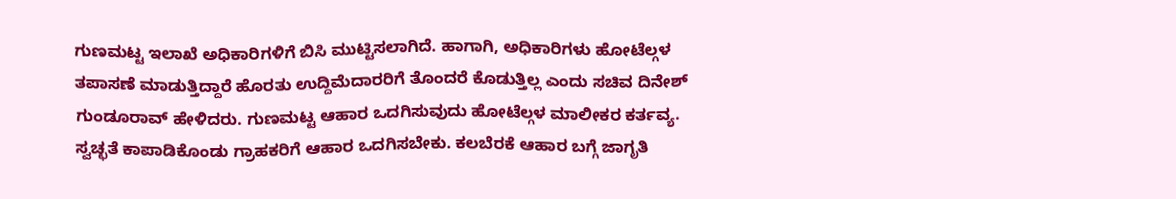ಗುಣಮಟ್ಟ ಇಲಾಖೆ ಅಧಿಕಾರಿಗಳಿಗೆ ಬಿಸಿ ಮುಟ್ಟಿಸಲಾಗಿದೆ. ಹಾಗಾಗಿ, ಅಧಿಕಾರಿಗಳು ಹೋಟೆಲ್ಗಳ ತಪಾಸಣೆ ಮಾಡುತ್ತಿದ್ದಾರೆ ಹೊರತು ಉದ್ದಿಮೆದಾರರಿಗೆ ತೊಂದರೆ ಕೊಡುತ್ತಿಲ್ಲ ಎಂದು ಸಚಿವ ದಿನೇಶ್ ಗುಂಡೂರಾವ್ ಹೇಳಿದರು. ಗುಣಮಟ್ಟ ಆಹಾರ ಒದಗಿಸುವುದು ಹೋಟೆಲ್ಗಳ ಮಾಲೀಕರ ಕರ್ತವ್ಯ. ಸ್ವಚ್ಛತೆ ಕಾಪಾಡಿಕೊಂಡು ಗ್ರಾಹಕರಿಗೆ ಆಹಾರ ಒದಗಿಸಬೇಕು. ಕಲಬೆರಕೆ ಆಹಾರ ಬಗ್ಗೆ ಜಾಗೃತಿ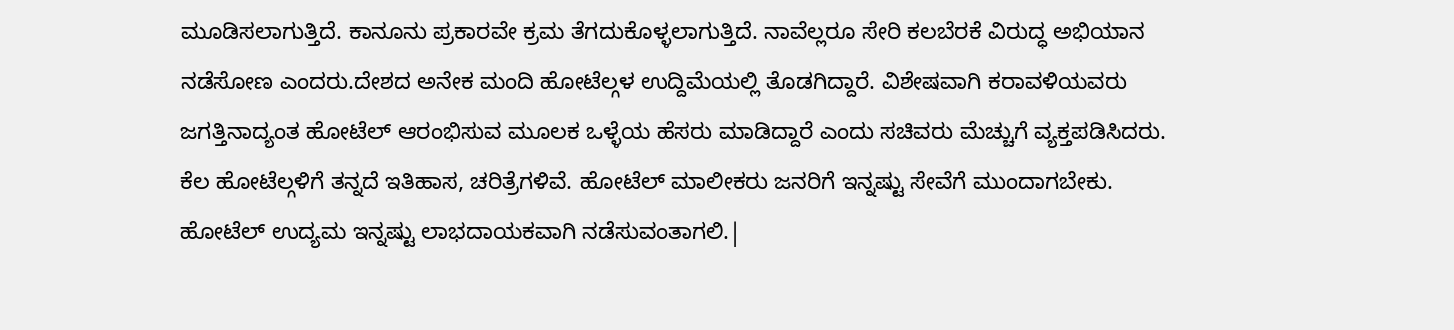ಮೂಡಿಸಲಾಗುತ್ತಿದೆ. ಕಾನೂನು ಪ್ರಕಾರವೇ ಕ್ರಮ ತೆಗದುಕೊಳ್ಳಲಾಗುತ್ತಿದೆ. ನಾವೆಲ್ಲರೂ ಸೇರಿ ಕಲಬೆರಕೆ ವಿರುದ್ಧ ಅಭಿಯಾನ ನಡೆಸೋಣ ಎಂದರು.ದೇಶದ ಅನೇಕ ಮಂದಿ ಹೋಟೆಲ್ಗಳ ಉದ್ದಿಮೆಯಲ್ಲಿ ತೊಡಗಿದ್ದಾರೆ. ವಿಶೇಷವಾಗಿ ಕರಾವಳಿಯವರು ಜಗತ್ತಿನಾದ್ಯಂತ ಹೋಟೆಲ್ ಆರಂಭಿಸುವ ಮೂಲಕ ಒಳ್ಳೆಯ ಹೆಸರು ಮಾಡಿದ್ದಾರೆ ಎಂದು ಸಚಿವರು ಮೆಚ್ಚುಗೆ ವ್ಯಕ್ತಪಡಿಸಿದರು.
ಕೆಲ ಹೋಟೆಲ್ಗಳಿಗೆ ತನ್ನದೆ ಇತಿಹಾಸ, ಚರಿತ್ರೆಗಳಿವೆ. ಹೋಟೆಲ್ ಮಾಲೀಕರು ಜನರಿಗೆ ಇನ್ನಷ್ಟು ಸೇವೆಗೆ ಮುಂದಾಗಬೇಕು. ಹೋಟೆಲ್ ಉದ್ಯಮ ಇನ್ನಷ್ಟು ಲಾಭದಾಯಕವಾಗಿ ನಡೆಸುವಂತಾಗಲಿ.|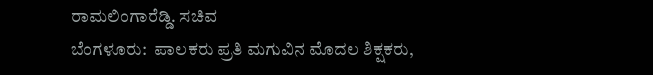ರಾಮಲಿಂಗಾರೆಡ್ಡಿ. ಸಚಿವ
ಬೆಂಗಳೂರು:  ಪಾಲಕರು ಪ್ರತಿ ಮಗುವಿನ ಮೊದಲ ಶಿಕ್ಷಕರು,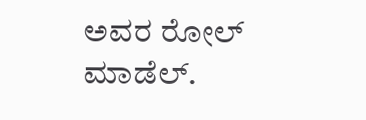ಅವರ ರೋಲ್ ಮಾಡೆಲ್.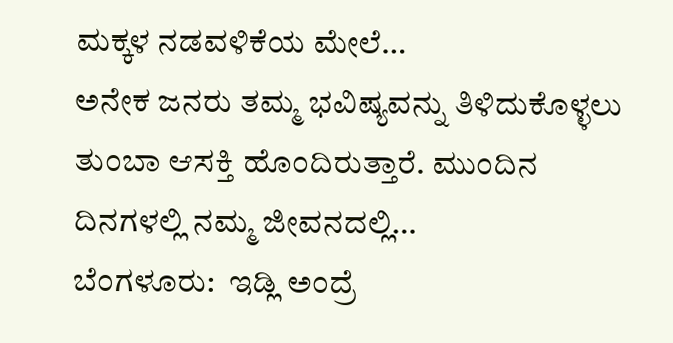ಮಕ್ಕಳ ನಡವಳಿಕೆಯ ಮೇಲೆ…
ಅನೇಕ ಜನರು ತಮ್ಮ ಭವಿಷ್ಯವನ್ನು ತಿಳಿದುಕೊಳ್ಳಲು ತುಂಬಾ ಆಸಕ್ತಿ ಹೊಂದಿರುತ್ತಾರೆ. ಮುಂದಿನ ದಿನಗಳಲ್ಲಿ ನಮ್ಮ ಜೀವನದಲ್ಲಿ…
ಬೆಂಗಳೂರು:  ಇಡ್ಲಿ ಅಂದ್ರೆ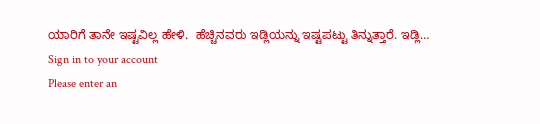ಯಾರಿಗೆ ತಾನೇ ಇಷ್ಟವಿಲ್ಲ ಹೇಳಿ.  ಹೆಚ್ಚಿನವರು ಇಡ್ಲಿಯನ್ನು ಇಷ್ಟಪಟ್ಟು ತಿನ್ನುತ್ತಾರೆ. ಇಡ್ಲಿ…
Sign in to your account
Please enter an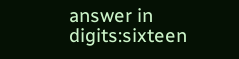answer in digits:sixteen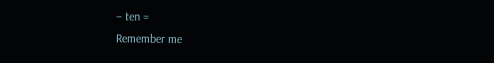− ten =
Remember me